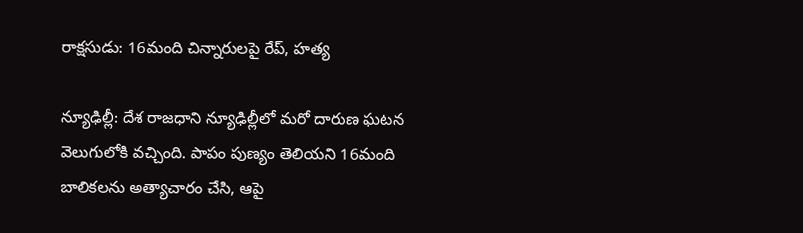రాక్షసుడు: 16మంది చిన్నారులపై రేప్, హత్య

న్యూఢిల్లీ: దేశ రాజధాని న్యూఢిల్లీలో మరో దారుణ ఘటన వెలుగులోకి వచ్చింది. పాపం పుణ్యం తెలియని 16మంది బాలికలను అత్యాచారం చేసి, ఆపై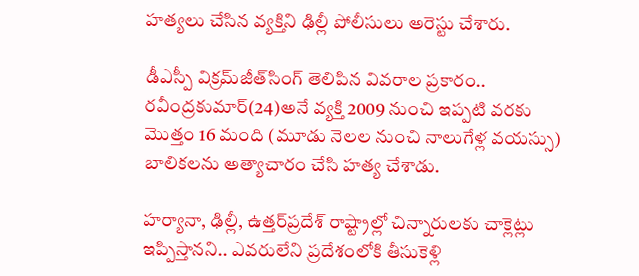హత్యలు చేసిన వ్యక్తిని ఢిల్లీ పోలీసులు అరెస్టు చేశారు.

డీఎస్పీ విక్రమ్‌జీత్‌సింగ్‌ తెలిపిన వివరాల ప్రకారం.. రవీంద్రకుమార్‌(24)అనే వ్యక్తి 2009 నుంచి ఇప్పటి వరకు మొత్తం 16 మంది (మూడు నెలల నుంచి నాలుగేళ్ల వయస్సు) బాలికలను అత్యాచారం చేసి హత్య చేశాడు.

హర్యానా, ఢిల్లీ, ఉత్తర్‌ప్రదేశ్‌ రాష్ట్రాల్లో చిన్నారులకు చాక్లెట్లు ఇప్పిస్తానని.. ఎవరులేని ప్రదేశంలోకి తీసుకెళ్లి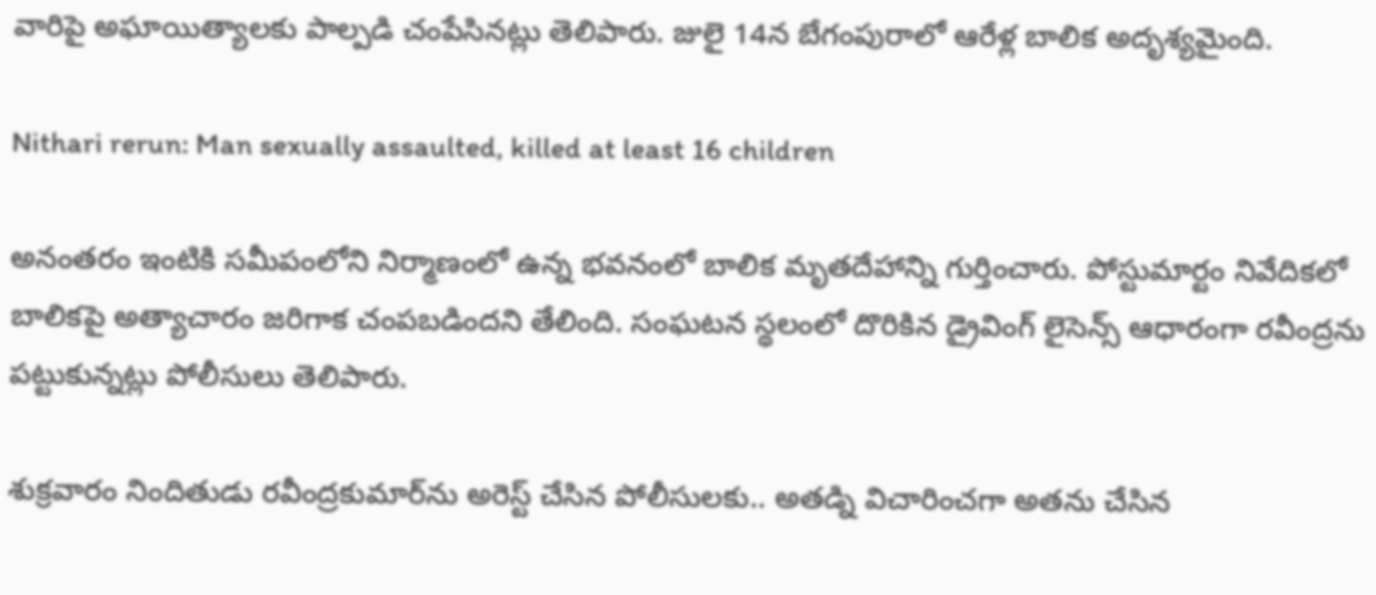వారిపై అఘాయిత్యాలకు పాల్పడి చంపేసినట్లు తెలిపారు. జులై 14న బేగంపురాలో ఆరేళ్ల బాలిక అదృశ్యమైంది.

Nithari rerun: Man sexually assaulted, killed at least 16 children

అనంతరం ఇంటికి సమీపంలోని నిర్మాణంలో ఉన్న భవనంలో బాలిక మృతదేహాన్ని గుర్తించారు. పోస్టుమార్టం నివేదికలో బాలికపై అత్యాచారం జరిగాక చంపబడిందని తేలింది. సంఘటన స్థలంలో దొరికిన డ్రైవింగ్‌ లైసెన్స్‌ ఆధారంగా రవీంద్రను పట్టుకున్నట్లు పోలీసులు తెలిపారు.

శుక్రవారం నిందితుడు రవీంద్రకుమార్‌ను అరెస్ట్ చేసిన పోలీసులకు.. అతడ్ని విచారించగా అతను చేసిన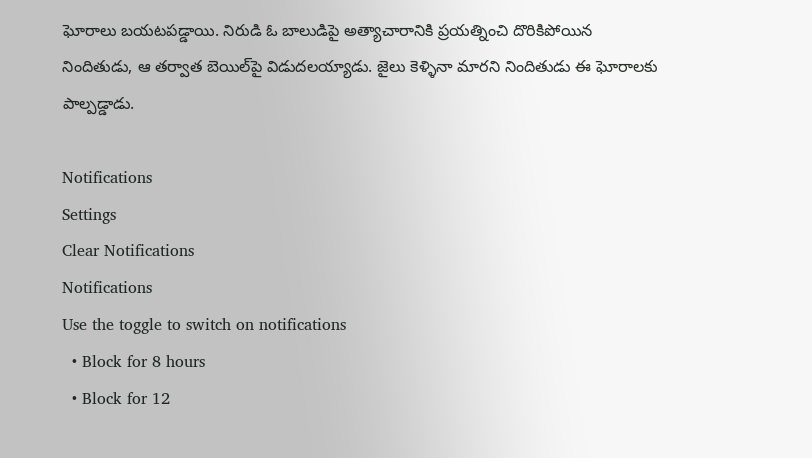ఘోరాలు బయటపడ్డాయి. నిరుడి ఓ బాలుడిపై అత్యాచారానికి ప్రయత్నించి దొరికిపోయిన నిందితుడు, ఆ తర్వాత బెయిల్‌పై విడుదలయ్యాడు. జైలు కెళ్ళినా మారని నిందితుడు ఈ ఘోరాలకు పాల్పడ్డాడు.

Notifications
Settings
Clear Notifications
Notifications
Use the toggle to switch on notifications
  • Block for 8 hours
  • Block for 12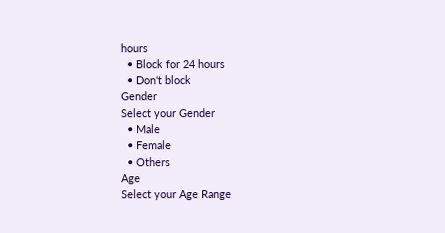hours
  • Block for 24 hours
  • Don't block
Gender
Select your Gender
  • Male
  • Female
  • Others
Age
Select your Age Range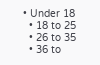• Under 18
  • 18 to 25
  • 26 to 35
  • 36 to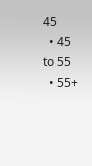45
  • 45 to 55
  • 55+